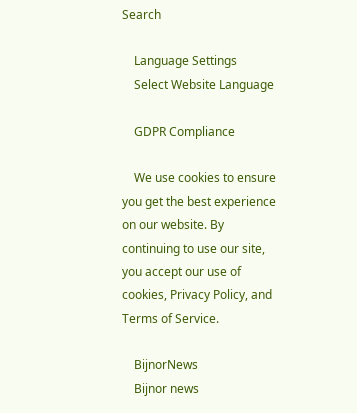Search

    Language Settings
    Select Website Language

    GDPR Compliance

    We use cookies to ensure you get the best experience on our website. By continuing to use our site, you accept our use of cookies, Privacy Policy, and Terms of Service.

    BijnorNews
    Bijnor news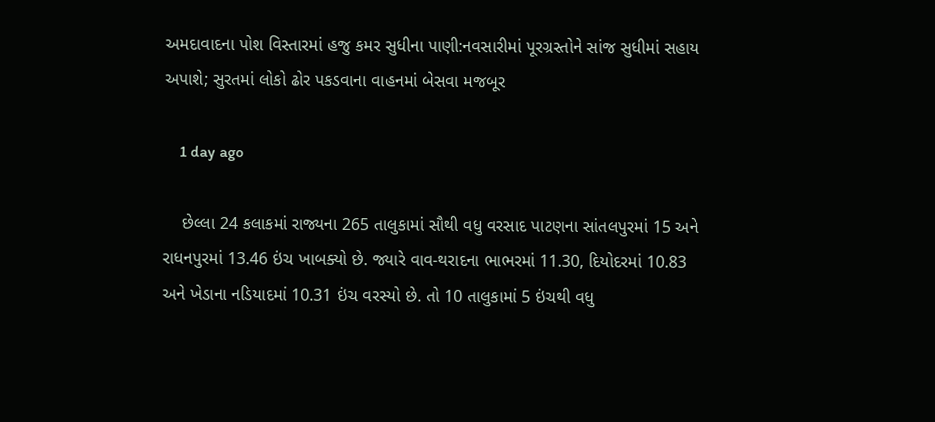અમદાવાદના પોશ વિસ્તારમાં હજુ કમર સુધીના પાણી:નવસારીમાં પૂરગ્રસ્તોને સાંજ સુધીમાં સહાય અપાશે; સુરતમાં લોકો ઢોર પકડવાના વાહનમાં બેસવા મજબૂર

    1 day ago

    છેલ્લા 24 કલાકમાં રાજ્યના 265 તાલુકામાં સૌથી વધુ વરસાદ પાટણના સાંતલપુરમાં 15 અને રાધનપુરમાં 13.46 ઇંચ ખાબક્યો છે. જ્યારે વાવ-થરાદના ભાભરમાં 11.30, દિયોદરમાં 10.83 અને ખેડાના નડિયાદમાં 10.31 ઇંચ વરસ્યો છે. તો 10 તાલુકામાં 5 ઇંચથી વધુ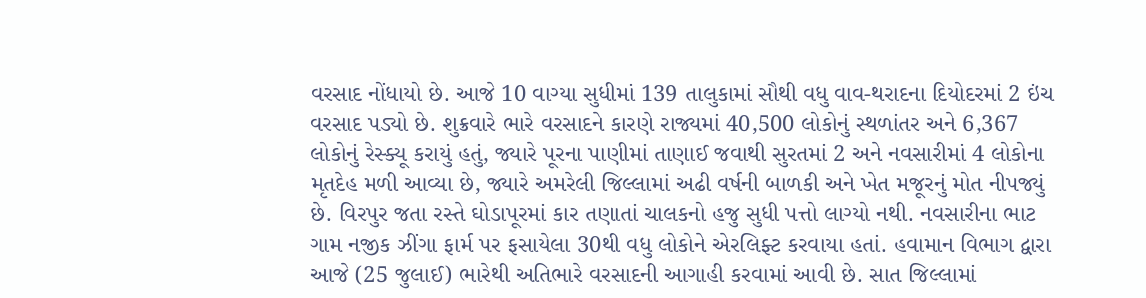વરસાદ નોંધાયો છે. આજે 10 વાગ્યા સુધીમાં 139 તાલુકામાં સૌથી વધુ વાવ-થરાદના દિયોદરમાં 2 ઇંચ વરસાદ પડ્યો છે. શુક્રવારે ભારે વરસાદને કારણે રાજ્યમાં 40,500 લોકોનું સ્થળાંતર અને 6,367 લોકોનું રેસ્ક્યૂ કરાયું હતું, જ્યારે પૂરના પાણીમાં તાણાઈ જવાથી સુરતમાં 2 અને નવસારીમાં 4 લોકોના મૃતદેહ મળી આવ્યા છે, જ્યારે અમરેલી જિલ્લામાં અઢી વર્ષની બાળકી અને ખેત મજૂરનું મોત નીપજ્યું છે. વિરપુર જતા રસ્તે ઘોડાપૂરમાં કાર તણાતાં ચાલકનો હજુ સુધી પત્તો લાગ્યો નથી. નવસારીના ભાટ ગામ નજીક ઝીંગા ફાર્મ પર ફસાયેલા 30થી વધુ લોકોને એરલિફ્ટ કરવાયા હતાં. હવામાન વિભાગ દ્વારા આજે (25 જુલાઈ) ભારેથી અતિભારે વરસાદની આગાહી કરવામાં આવી છે. સાત જિલ્લામાં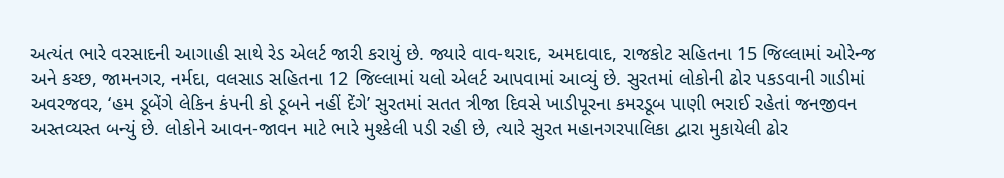અત્યંત ભારે વરસાદની આગાહી સાથે રેડ એલર્ટ જારી કરાયું છે. જ્યારે વાવ-થરાદ, અમદાવાદ, રાજકોટ સહિતના 15 જિલ્લામાં ઓરેન્જ અને કચ્છ, જામનગર, નર્મદા, વલસાડ સહિતના 12 જિલ્લામાં યલો એલર્ટ આપવામાં આવ્યું છે. સુરતમાં લોકોની ઢોર પકડવાની ગાડીમાં અવરજવર, ‘હમ ડૂબેંગે લેકિન કંપની કો ડૂબને નહીં દેંગે’ સુરતમાં સતત ત્રીજા દિવસે ખાડીપૂરના કમરડૂબ પાણી ભરાઈ રહેતાં જનજીવન અસ્તવ્યસ્ત બન્યું છે. લોકોને આવન-જાવન માટે ભારે મુશ્કેલી પડી રહી છે, ત્યારે સુરત મહાનગરપાલિકા દ્વારા મુકાયેલી ઢોર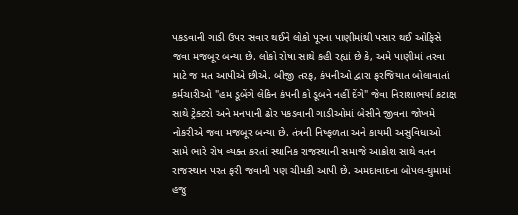પકડવાની ગાડી ઉપર સવાર થઈને લોકો પૂરના પાણીમાંથી પસાર થઈ ઓફિસે જવા મજબૂર બન્યા છે. લોકો રોષા સાથે કહી રહ્યાં છે કે, અમે પાણીમાં તરવા માટે જ મત આપીએ છીએ. બીજી તરફ, કંપનીઓ દ્વારા ફરજિયાત બોલાવાતાં કર્મચારીઓ "હમ ડૂબેંગે લેકિન કંપની કો ડૂબને નહીં દેંગે" જેવા નિરાશાભર્યા કટાક્ષ સાથે ટ્રેક્ટરો અને મનપાની ઢોર પકડવાની ગાડીઓમાં બેસીને જીવના જોખમે નોકરીએ જવા મજબૂર બન્યા છે. તંત્રની નિષ્ફળતા અને કાયમી અસુવિધાઓ સામે ભારે રોષ વ્યક્ત કરતાં સ્થાનિક રાજસ્થાની સમાજે આક્રોશ સાથે વતન રાજસ્થાન પરત ફરી જવાની પણ ચીમકી આપી છે. અમદાવાદના બોપલ-ઘુમામાં હજુ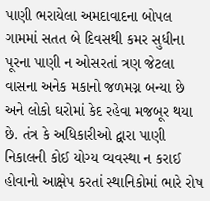પાણી ભરાયેલા અમદાવાદના બોપલ ગામમાં સતત બે દિવસથી કમર સુધીના પૂરના પાણી ન ઓસરતાં ત્રણ જેટલા વાસના અનેક મકાનો જળમગ્ન બન્યા છે અને લોકો ઘરોમાં કેદ રહેવા મજબૂર થયા છે. તંત્ર કે અધિકારીઓ દ્વારા પાણી નિકાલની કોઈ યોગ્ય વ્યવસ્થા ન કરાઈ હોવાનો આક્ષેપ કરતાં સ્થાનિકોમાં ભારે રોષ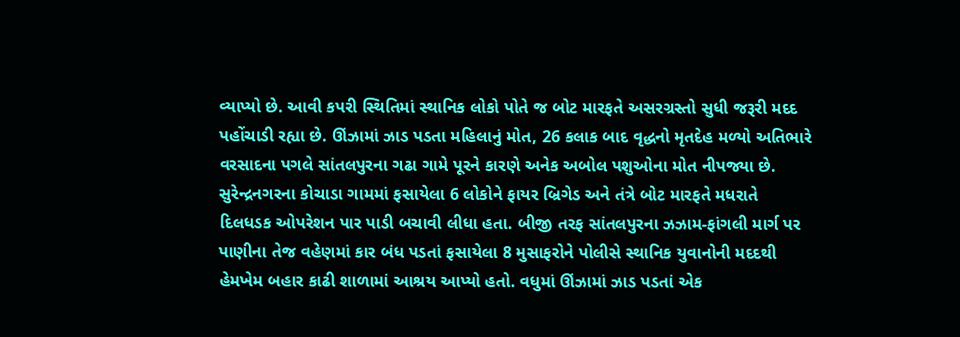વ્યાપ્યો છે. આવી કપરી સ્થિતિમાં સ્થાનિક લોકો પોતે જ બોટ મારફતે અસરગ્રસ્તો સુધી જરૂરી મદદ પહોંચાડી રહ્યા છે. ઊંઝામાં ઝાડ પડતા મહિલાનું મોત, 26 કલાક બાદ વૃદ્ધનો મૃતદેહ મળ્યો અતિભારે વરસાદના પગલે સાંતલપુરના ગઢા ગામે પૂરને કારણે અનેક અબોલ પશુઓના મોત નીપજ્યા છે. સુરેન્દ્રનગરના કોચાડા ગામમાં ફસાયેલા 6 લોકોને ફાયર બ્રિગેડ અને તંત્રે બોટ મારફતે મધરાતે દિલધડક ઓપરેશન પાર પાડી બચાવી લીધા હતા. બીજી તરફ સાંતલપુરના ઝઝામ-ફાંગલી માર્ગ પર પાણીના તેજ વહેણમાં કાર બંધ પડતાં ફસાયેલા 8 મુસાફરોને પોલીસે સ્થાનિક યુવાનોની મદદથી હેમખેમ બહાર કાઢી શાળામાં આશ્રય આપ્યો હતો. વધુમાં ઊંઝામાં ઝાડ પડતાં એક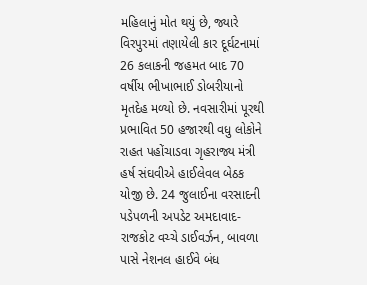મહિલાનું મોત થયું છે, જ્યારે વિરપુરમાં તણાયેલી કાર દૂર્ઘટનામાં 26 કલાકની જહમત બાદ 70 વર્ષીય ભીખાભાઈ ડોબરીયાનો મૃતદેહ મળ્યો છે. નવસારીમાં પૂરથી પ્રભાવિત 50 હજારથી વધુ લોકોને રાહત પહોંચાડવા ગૃહરાજ્ય મંત્રી હર્ષ સંઘવીએ હાઈલેવલ બેઠક યોજી છે. 24 જુલાઈના વરસાદની પડેપળની અપડેટ અમદાવાદ-રાજકોટ વચ્ચે ડાઈવર્ઝન, બાવળા પાસે નેશનલ હાઈવે બંધ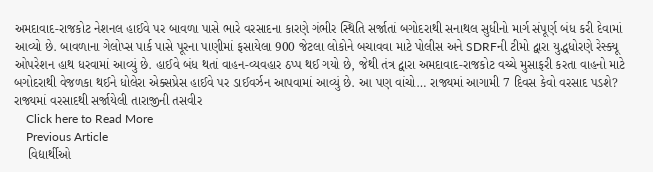અમદાવાદ-રાજકોટ નેશનલ હાઈવે પર બાવળા પાસે ભારે વરસાદના કારણે ગંભીર સ્થિતિ સર્જાતાં બગોદરાથી સનાથલ સુધીનો માર્ગ સંપૂર્ણ બંધ કરી દેવામાં આવ્યો છે. બાવળાના ગેલોપ્સ પાર્ક પાસે પૂરના પાણીમાં ફસાયેલા 900 જેટલા લોકોને બચાવવા માટે પોલીસ અને SDRFની ટીમો દ્વારા યુદ્ધધોરણે રેસ્ક્યૂ ઓપરેશન હાથ ધરવામાં આવ્યું છે. હાઈવે બંધ થતાં વાહન-વ્યવહાર ઠપ્પ થઈ ગયો છે, જેથી તંત્ર દ્વારા અમદાવાદ-રાજકોટ વચ્ચે મુસાફરી કરતા વાહનો માટે બગોદરાથી વેજળકા થઈને ધોલેરા એક્સપ્રેસ હાઈવે પર ડાઈવર્ઝન આપવામાં આવ્યું છે. આ પણ વાંચો… રાજ્યમાં આગામી 7 દિવસ કેવો વરસાદ પડશે? રાજ્યમાં વરસાદથી સર્જાયેલી તારાજીની તસવીર
    Click here to Read More
    Previous Article
    વિદ્યાર્થીઓ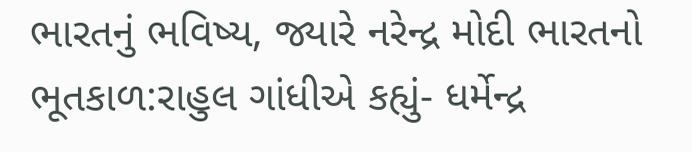ભારતનું ભવિષ્ય, જ્યારે નરેન્દ્ર મોદી ભારતનો ભૂતકાળ:રાહુલ ગાંધીએ કહ્યું- ધર્મેન્દ્ર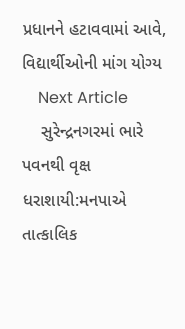પ્રધાનને હટાવવામાં આવે, વિદ્યાર્થીઓની માંગ યોગ્ય
    Next Article
    સુરેન્દ્રનગરમાં ભારે પવનથી વૃક્ષ ધરાશાયી:મનપાએ તાત્કાલિક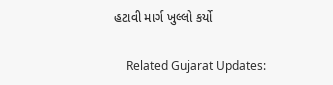હટાવી માર્ગ ખુલ્લો કર્યો

    Related Gujarat Updates: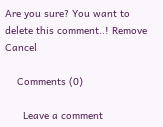Are you sure? You want to delete this comment..! Remove Cancel

    Comments (0)

      Leave a comment